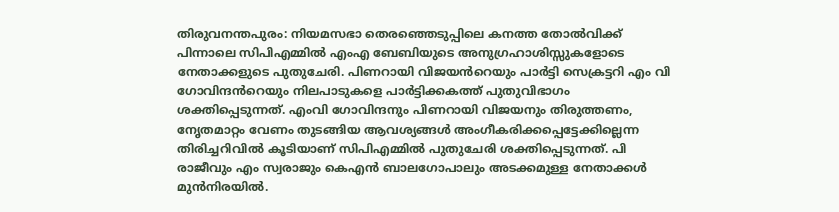തിരുവനന്തപുരം: നിയമസഭാ തെരഞ്ഞെടുപ്പിലെ കനത്ത തോൽവിക്ക് പിന്നാലെ സിപിഎമ്മിൽ എംഎ ബേബിയുടെ അനുഗ്രഹാശിസ്സുകളോടെ നേതാക്കളുടെ പുതുചേരി. പിണറായി വിജയൻറെയും പാർട്ടി സെക്രട്ടറി എം വി ഗോവിന്ദൻറെയും നിലപാടുകളെ പാർട്ടിക്കകത്ത് പുതുവിഭാഗം ശക്തിപ്പെടുന്നത്. എംവി ഗോവിന്ദനും പിണറായി വിജയനും തിരുത്തണം, നേൃതമാറ്റം വേണം തുടങ്ങിയ ആവശ്യങ്ങൾ അംഗീകരിക്കപ്പെട്ടേക്കില്ലെന്ന തിരിച്ചറിവിൽ കൂടിയാണ് സിപിഎമ്മിൽ പുതുചേരി ശക്തിപ്പെടുന്നത്. പി രാജീവും എം സ്വരാജും കെഎൻ ബാലഗോപാലും അടക്കമുള്ള നേതാക്കൾ മുൻനിരയിൽ.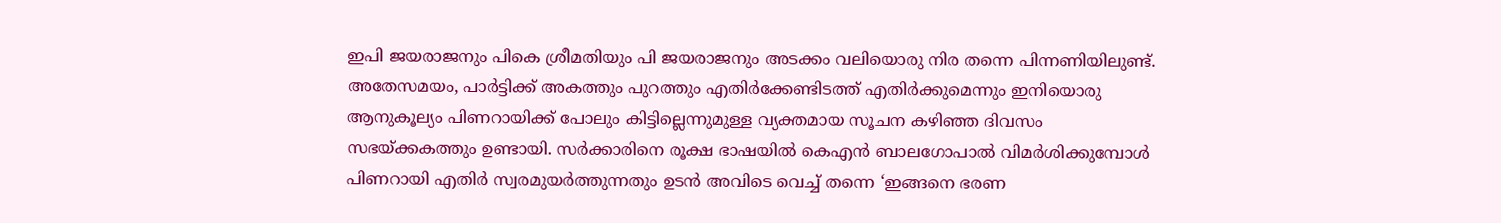ഇപി ജയരാജനും പികെ ശ്രീമതിയും പി ജയരാജനും അടക്കം വലിയൊരു നിര തന്നെ പിന്നണിയിലുണ്ട്. അതേസമയം, പാർട്ടിക്ക് അകത്തും പുറത്തും എതിർക്കേണ്ടിടത്ത് എതിർക്കുമെന്നും ഇനിയൊരു ആനുകൂല്യം പിണറായിക്ക് പോലും കിട്ടില്ലെന്നുമുള്ള വ്യക്തമായ സൂചന കഴിഞ്ഞ ദിവസം സഭയ്ക്കകത്തും ഉണ്ടായി. സർക്കാരിനെ രൂക്ഷ ഭാഷയിൽ കെഎൻ ബാലഗോപാൽ വിമർശിക്കുമ്പോൾ പിണറായി എതിർ സ്വരമുയർത്തുന്നതും ഉടൻ അവിടെ വെച്ച് തന്നെ ‘ഇങ്ങനെ ഭരണ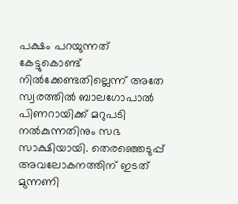പക്ഷം പറയുന്നത് കേട്ടുകൊണ്ട് നിൽക്കേണ്ടതില്ലെന്ന് അതേ സ്വരത്തിൽ ബാലഗോപാൽ പിണറായിക്ക് മറുപടി നൽകുന്നതിനും സഭ സാക്ഷിയായി. തെരഞ്ഞെടുപ്പ് അവലോകനത്തിന് ഇടത് മുന്നണി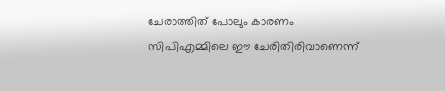ചേരാത്തിത് പോലും കാരണം സിപിഎമ്മിലെ ഈ ചേരിതിരിവാണെന്ന്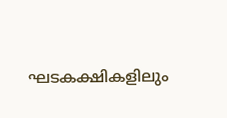ഘടകക്ഷികളിലും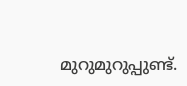മുറുമുറുപ്പുണ്ട്.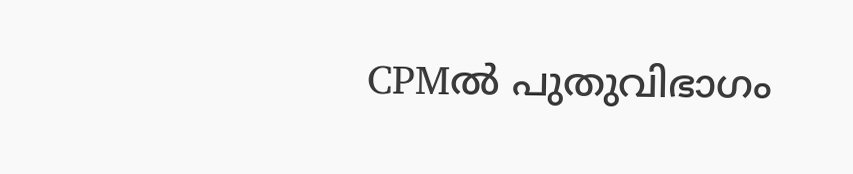CPMൽ പുതുവിഭാഗം